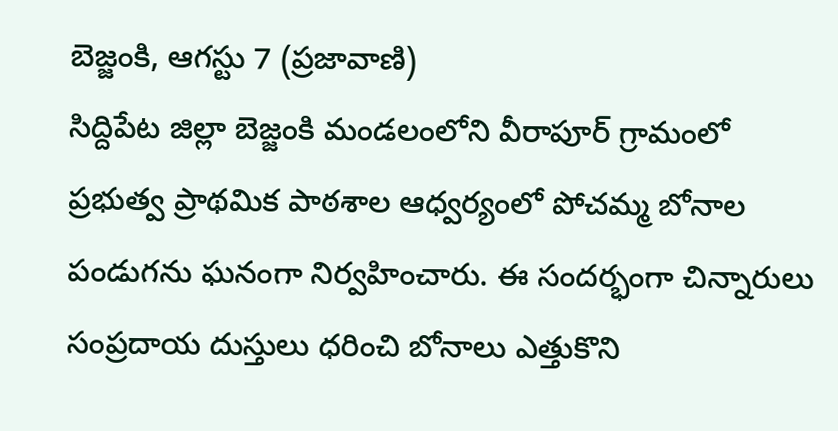బెజ్జంకి, ఆగస్టు 7 (ప్రజావాణి)
సిద్దిపేట జిల్లా బెజ్జంకి మండలంలోని వీరాపూర్ గ్రామంలో ప్రభుత్వ ప్రాథమిక పాఠశాల ఆధ్వర్యంలో పోచమ్మ బోనాల పండుగను ఘనంగా నిర్వహించారు. ఈ సందర్భంగా చిన్నారులు సంప్రదాయ దుస్తులు ధరించి బోనాలు ఎత్తుకొని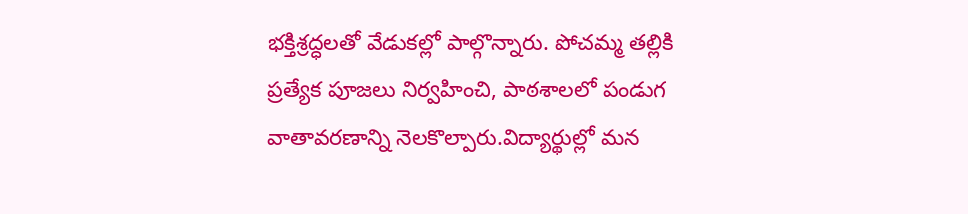భక్తిశ్రద్ధలతో వేడుకల్లో పాల్గొన్నారు. పోచమ్మ తల్లికి ప్రత్యేక పూజలు నిర్వహించి, పాఠశాలలో పండుగ వాతావరణాన్ని నెలకొల్పారు.విద్యార్థుల్లో మన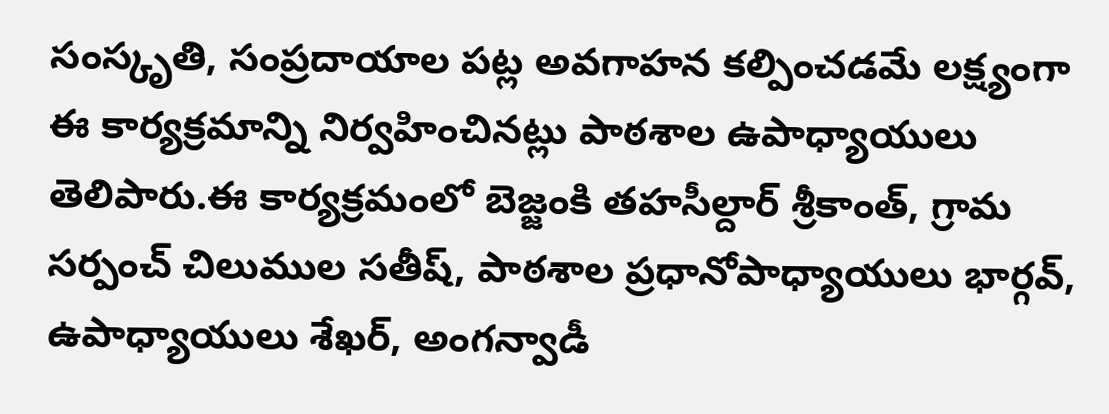సంస్కృతి, సంప్రదాయాల పట్ల అవగాహన కల్పించడమే లక్ష్యంగా ఈ కార్యక్రమాన్ని నిర్వహించినట్లు పాఠశాల ఉపాధ్యాయులు తెలిపారు.ఈ కార్యక్రమంలో బెజ్జంకి తహసీల్దార్ శ్రీకాంత్, గ్రామ సర్పంచ్ చిలుముల సతీష్, పాఠశాల ప్రధానోపాధ్యాయులు భార్గవ్, ఉపాధ్యాయులు శేఖర్, అంగన్వాడీ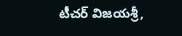టీచర్ విజయశ్రీ,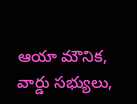ఆయా మౌనిక, వార్డు సభ్యులు,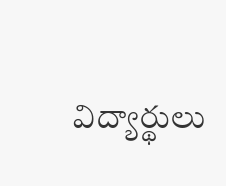విద్యార్థులు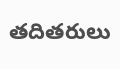తదితరులు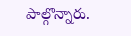పాల్గొన్నారు.